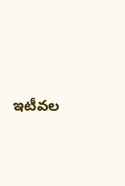ఇటీవల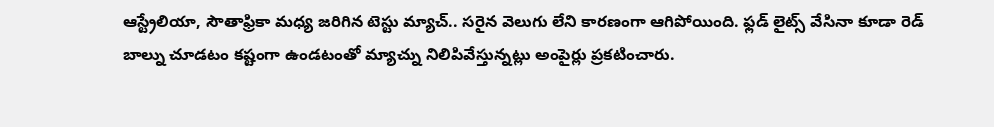ఆస్ట్రేలియా, సౌతాఫ్రికా మధ్య జరిగిన టెస్టు మ్యాచ్.. సరైన వెలుగు లేని కారణంగా ఆగిపోయింది. ఫ్లడ్ లైట్స్ వేసినా కూడా రెడ్ బాల్ను చూడటం కష్టంగా ఉండటంతో మ్యాచ్ను నిలిపివేస్తున్నట్లు అంపైర్లు ప్రకటించారు.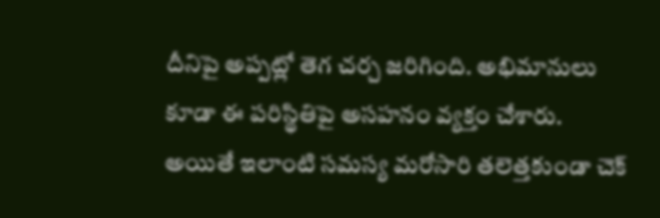దీనిపై అప్పట్లో తెగ చర్చ జరిగింది. అభిమానులు కూడా ఈ పరిస్థితిపై అసహనం వ్యక్తం చేశారు. అయితే ఇలాంటి సమస్య మరోసారి తలెత్తకుండా చెక్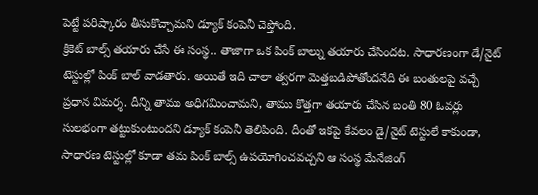పెట్టే పరిష్కారం తీసుకొచ్చామని డ్యూక్ కంపెనీ చెప్తోంది.
క్రికెట్ బాల్స్ తయారు చేసే ఈ సంస్థ.. తాజాగా ఒక పింక్ బాల్ను తయారు చేసిందట. సాధారణంగా డే/నైట్ టెస్టుల్లో పింక్ బాల్ వాడతారు. అయితే ఇది చాలా త్వరగా మెత్తబడిపోతోందనేది ఈ బంతులపై వచ్చే ప్రధాన విమర్శ. దీన్ని తాము అధిగమించామని, తాము కొత్తగా తయారు చేసిన బంతి 80 ఓవర్లు సులభంగా తట్టుకుంటుందని డ్యూక్ కంపెనీ తెలిపింది. దీంతో ఇకపై కేవలం డై/నైట్ టెస్టులే కాకుండా, సాధారణ టెస్టుల్లో కూడా తమ పింక్ బాల్స్ ఉపయోగించవచ్చని ఆ సంస్థ మేనేజింగ్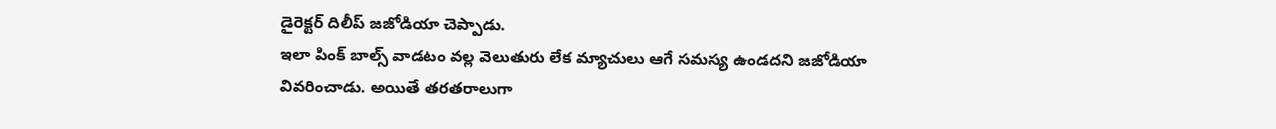డైరెక్టర్ దిలీప్ జజోడియా చెప్పాడు.
ఇలా పింక్ బాల్స్ వాడటం వల్ల వెలుతురు లేక మ్యాచులు ఆగే సమస్య ఉండదని జజోడియా వివరించాడు. అయితే తరతరాలుగా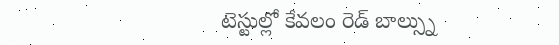టెస్టుల్లో కేవలం రెడ్ బాల్స్ను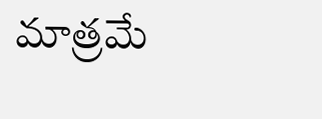మాత్రమే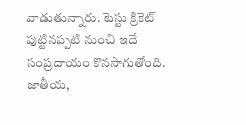వాడుతున్నారు. టెస్టు క్రికెట్ పుట్టినప్పటి నుంచి ఇదే సంప్రదాయం కొనసాగుతోంది. జాతీయ,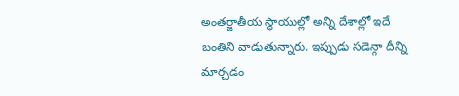అంతర్జాతీయ స్థాయుల్లో అన్ని దేశాల్లో ఇదే బంతిని వాడుతున్నారు. ఇప్పుడు సడెన్గా దీన్ని మార్చడం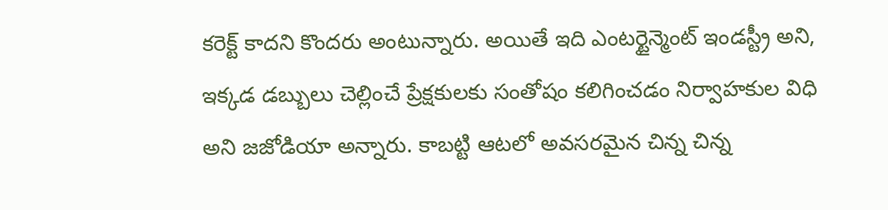కరెక్ట్ కాదని కొందరు అంటున్నారు. అయితే ఇది ఎంటర్టైన్మెంట్ ఇండస్ట్రీ అని, ఇక్కడ డబ్బులు చెల్లించే ప్రేక్షకులకు సంతోషం కలిగించడం నిర్వాహకుల విధి అని జజోడియా అన్నారు. కాబట్టి ఆటలో అవసరమైన చిన్న చిన్న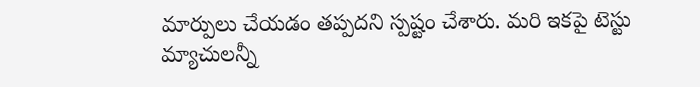మార్పులు చేయడం తప్పదని స్పష్టం చేశారు. మరి ఇకపై టెస్టు మ్యాచులన్నీ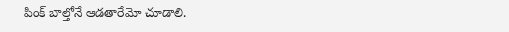పింక్ బాల్తోనే ఆడతారేమో చూడాలి.